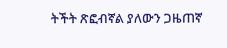ትችት ጽፎብኛል ያለውን ጋዜጠኛ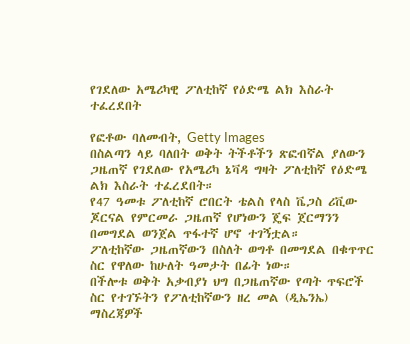የገደለው አሜሪካዊ ፖለቲከኛ የዕድሜ ልክ እስራት ተፈረደበት

የፎቶው ባለመብት, Getty Images
በስልጣን ላይ ባለበት ወቅት ትችቶችን ጽፎብኛል ያለውን ጋዜጠኛ የገደለው የአሜሪካ ኔቫዳ ግዛት ፖለቲከኛ የዕድሜ ልክ እስራት ተፈረደበት።
የ47 ዓመቱ ፖለቲከኛ ሮበርት ቴልስ የላስ ቬጋስ ሪቪው ጆርናል የምርመራ ጋዜጠኛ የሆነውን ጄፍ ጀርማንን በመግደል ወንጀል ጥፋተኛ ሆኖ ተገኝቷል።
ፖለቲከኛው ጋዜጠኛውን በስለት ወግቶ በመግደል በቁጥጥር ስር የዋለው ከሁለት ዓመታት በፊት ነው።
በችሎቱ ወቅት አቃብያነ ህግ በጋዜጠኛው የጣት ጥፍሮች ስር የተገኙትን የፖለቲከኛውን ዘረ መል (ዲኤንኤ) ማስረጃዎች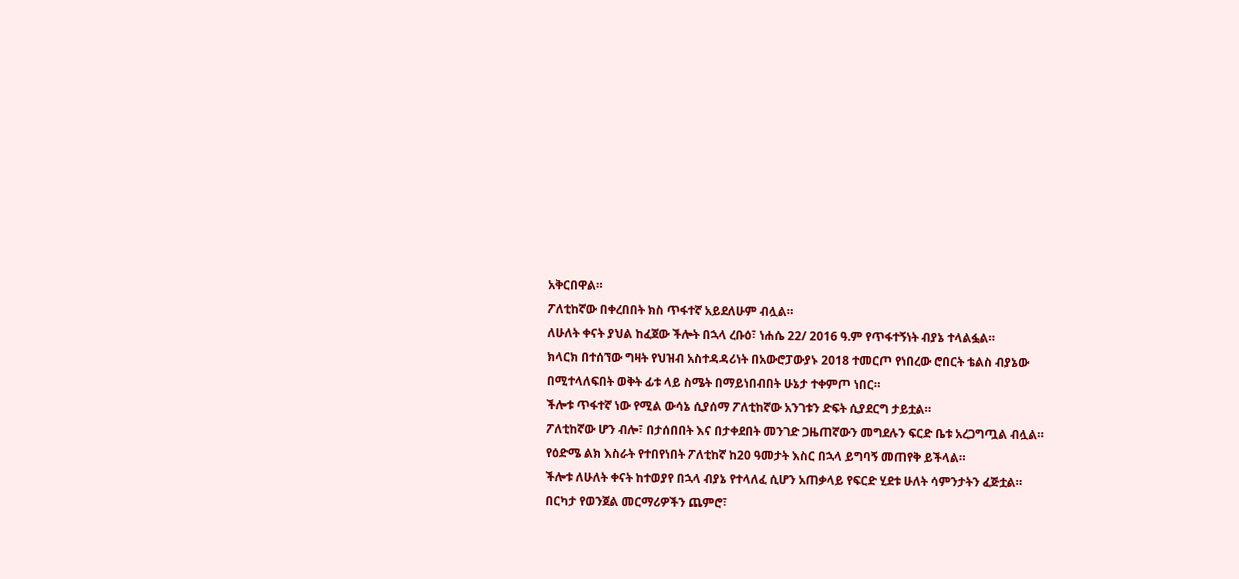አቅርበዋል።
ፖለቲከኛው በቀረበበት ክስ ጥፋተኛ አይደለሁም ብሏል።
ለሁለት ቀናት ያህል ከፈጀው ችሎት በኋላ ረቡዕ፣ ነሐሴ 22/ 2016 ዓ.ም የጥፋተኝነት ብያኔ ተላልፏል።
ክላርክ በተሰኘው ግዛት የህዝብ አስተዳዳሪነት በአውሮፓውያኑ 2018 ተመርጦ የነበረው ሮበርት ቴልስ ብያኔው በሚተላለፍበት ወቅት ፊቱ ላይ ስሜት በማይነበብበት ሁኔታ ተቀምጦ ነበር።
ችሎቱ ጥፋተኛ ነው የሚል ውሳኔ ሲያሰማ ፖለቲከኛው አንገቱን ድፍት ሲያደርግ ታይቷል።
ፖለቲከኛው ሆን ብሎ፣ በታሰበበት እና በታቀደበት መንገድ ጋዜጠኛውን መግደሉን ፍርድ ቤቱ አረጋግጧል ብሏል።
የዕድሜ ልክ እስራት የተበየነበት ፖለቲከኛ ከ20 ዓመታት እስር በኋላ ይግባኝ መጠየቅ ይችላል።
ችሎቱ ለሁለት ቀናት ከተወያየ በኋላ ብያኔ የተላለፈ ሲሆን አጠቃላይ የፍርድ ሂደቱ ሁለት ሳምንታትን ፈጅቷል።
በርካታ የወንጀል መርማሪዎችን ጨምሮ፣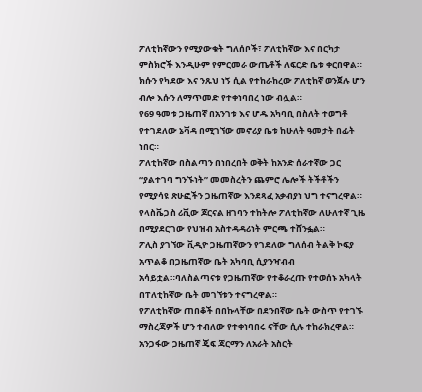ፖለቲከኛውን የሚያውቁት ግለሰቦች፣ ፖለቲከኛው እና በርካታ ምስክሮች እንዲሁም የምርመራ ውጤቶች ለፍርድ ቤቱ ቀርበዋል።
ክሱን የካደው እና ንጹህ ነኝ ሲል የተከራከረው ፖለቲከኛ ወንጀሉ ሆን ብሎ እሱን ለማጥመድ የተቀነባበረ ነው ብሏል።
የ69 ዓመቱ ጋዜጠኛ በአንገቱ እና ሆዱ አካባቢ በስለት ተወግቶ የተገደለው ኔቫዳ በሚገኘው መኖሪያ ቤቱ ከሁለት ዓመታት በፊት ነበር።
ፖለቲከኛው በስልጣን በነበረበት ወቅት ከአንድ ሰራተኛው ጋር “ያልተገባ ግንኙነት” መመስረትን ጨምሮ ሌሎች ትችቶችን የሚያሳዩ ጽሁፎችን ጋዜጠኛው እንደጻፈ አቃብያነ ህግ ተናግረዋል።
የላስቬጋስ ሪቪው ጆርናል ዘገባን ተከትሎ ፖለቲከኛው ለሁለተኛ ጊዜ በሚያደርገው የህዝብ አስተዳዳሪነት ምርጫ ተሸንፏል።
ፖሊስ ያገኘው ቪዲዮ ጋዜጠኛውን የገደለው ግለሰብ ትልቅ ኮፍያ አጥልቆ በጋዜጠኛው ቤት አካባቢ ሲያንዣብብ አሳይቷል።ባለስልጣናቱ የጋዜጠኛው የተቆራረጡ የተወሰኑ አካላት በፐለቲከኛው ቤት መገኘቱን ተናግረዋል።
የፖለቲከኛው ጠበቆች በበኩላቸው በደንበኛው ቤት ውስጥ የተገኙ ማስረጃዎች ሆን ተብለው የተቀነባበሩ ናቸው ሲሉ ተከራክረዋል።
አንጋፋው ጋዜጠኛ ጄፍ ጃርማን ለአራት አስርት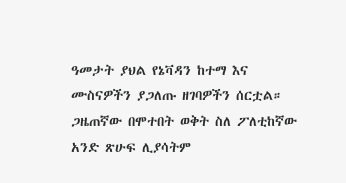ዓመታት ያህል የኔቫዳን ከተማ እና ሙስናዎችን ያጋለጡ ዘገባዎችን ሰርቷል። ጋዜጠኛው በሞተበት ወቅት ስለ ፖለቲከኛው አንድ ጽሁፍ ሊያሳትም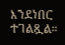እንደነበር ተገልጿል።